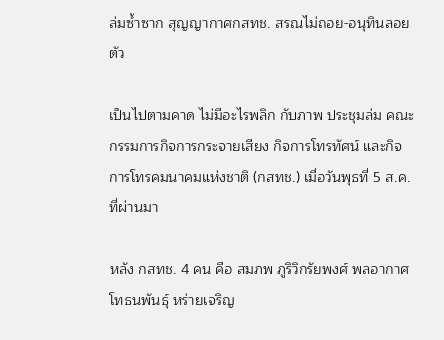ล่มซ้ำซาก สุญญากาศกสทช. สรณไม่ถอย-อนุทินลอยตัว

เป็นไปตามคาด ไม่มีอะไรพลิก กับภาพ ประชุมล่ม คณะกรรมการกิจการกระจายเสียง กิจการโทรทัศน์ และกิจการโทรคมนาคมแห่งชาติ (กสทช.) เมื่อวันพุธที่ 5 ส.ค.ที่ผ่านมา

หลัง กสทช. 4 คน คือ สมภพ ภูริวิกรัยพงศ์ พลอากาศโทธนพันธุ์ หร่ายเจริญ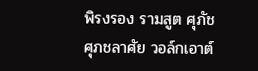พิรงรอง รามสูต ศุภัช ศุภชลาศัย วอล์กเอาต์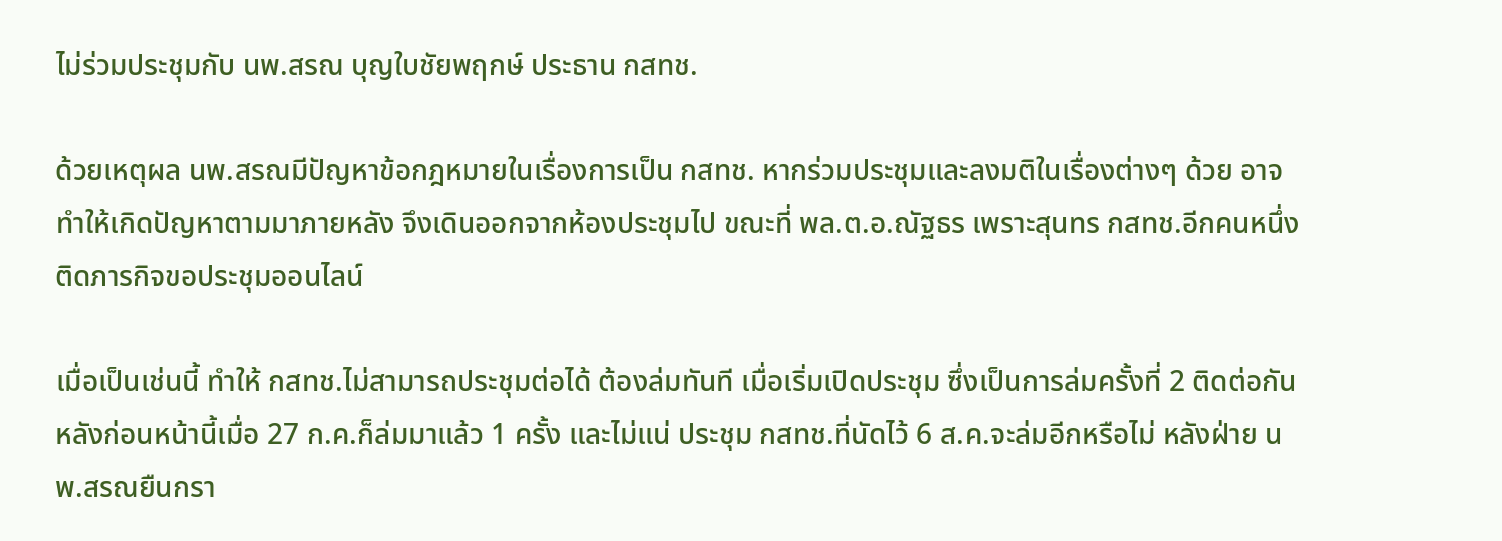ไม่ร่วมประชุมกับ นพ.สรณ บุญใบชัยพฤกษ์ ประธาน กสทช.

ด้วยเหตุผล นพ.สรณมีปัญหาข้อกฎหมายในเรื่องการเป็น กสทช. หากร่วมประชุมและลงมติในเรื่องต่างๆ ด้วย อาจทำให้เกิดปัญหาตามมาภายหลัง จึงเดินออกจากห้องประชุมไป ขณะที่ พล.ต.อ.ณัฐธร เพราะสุนทร กสทช.อีกคนหนึ่ง ติดภารกิจขอประชุมออนไลน์

เมื่อเป็นเช่นนี้ ทำให้ กสทช.ไม่สามารถประชุมต่อได้ ต้องล่มทันที เมื่อเริ่มเปิดประชุม ซึ่งเป็นการล่มครั้งที่ 2 ติดต่อกัน หลังก่อนหน้านี้เมื่อ 27 ก.ค.ก็ล่มมาแล้ว 1 ครั้ง และไม่แน่ ประชุม กสทช.ที่นัดไว้ 6 ส.ค.จะล่มอีกหรือไม่ หลังฝ่าย นพ.สรณยืนกรา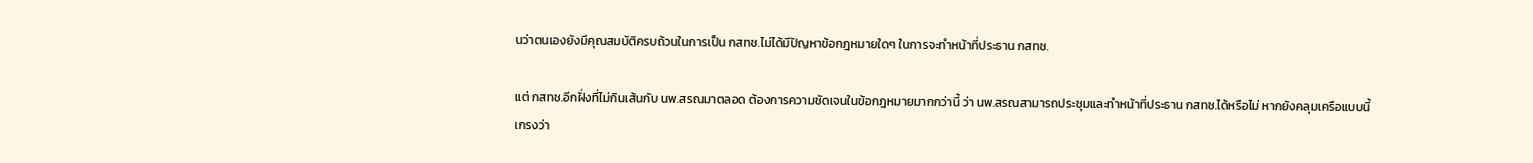นว่าตนเองยังมีคุณสมบัติครบถ้วนในการเป็น กสทช.ไม่ได้มีปัญหาข้อกฎหมายใดๆ ในการจะทำหน้าที่ประธาน กสทช.

แต่ กสทช.อีกฝั่งที่ไม่กินเส้นกับ นพ.สรณมาตลอด ต้องการความชัดเจนในข้อกฎหมายมากกว่านี้ ว่า นพ.สรณสามารถประชุมและทำหน้าที่ประธาน กสทช.ได้หรือไม่ หากยังคลุมเครือแบบนี้ เกรงว่า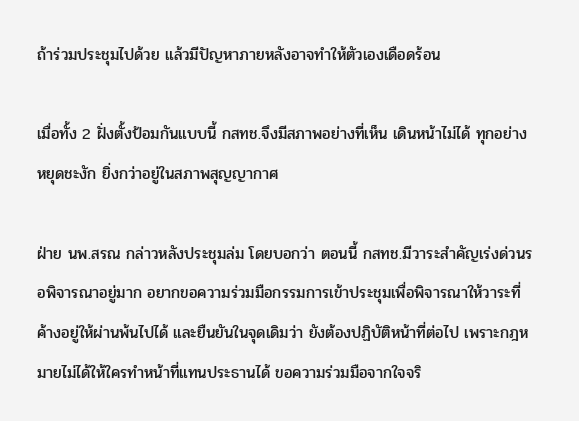ถ้าร่วมประชุมไปด้วย แล้วมีปัญหาภายหลังอาจทำให้ตัวเองเดือดร้อน

เมื่อทั้ง 2 ฝั่งตั้งป้อมกันแบบนี้ กสทช.จึงมีสภาพอย่างที่เห็น เดินหน้าไม่ได้ ทุกอย่างหยุดชะงัก ยิ่งกว่าอยู่ในสภาพสุญญากาศ

ฝ่าย นพ.สรณ กล่าวหลังประชุมล่ม โดยบอกว่า ตอนนี้ กสทช.มีวาระสำคัญเร่งด่วนรอพิจารณาอยู่มาก อยากขอความร่วมมือกรรมการเข้าประชุมเพื่อพิจารณาให้วาระที่ค้างอยู่ให้ผ่านพ้นไปได้ และยืนยันในจุดเดิมว่า ยังต้องปฏิบัติหน้าที่ต่อไป เพราะกฎหมายไม่ได้ให้ใครทำหน้าที่แทนประธานได้ ขอความร่วมมือจากใจจริ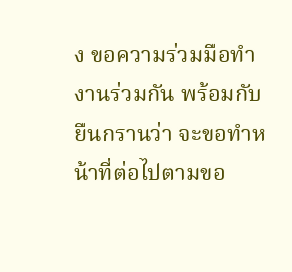ง ขอความร่วมมือทำงานร่วมกัน พร้อมกับยืนกรานว่า จะขอทำหน้าที่ต่อไปตามขอ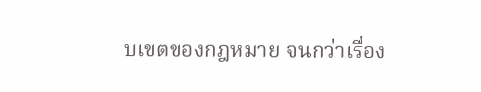บเขตของกฎหมาย จนกว่าเรื่อง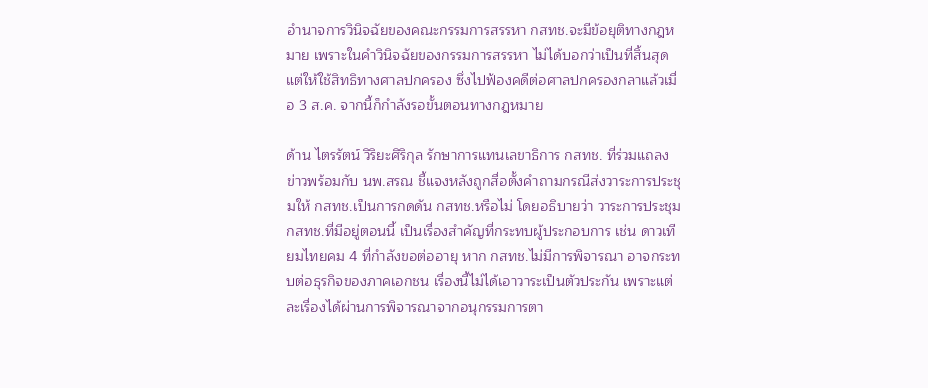อำนาจการวินิจฉัยของคณะกรรมการสรรหา กสทช.จะมีข้อยุติทางกฎหมาย เพราะในคำวินิจฉัยของกรรมการสรรหา ไม่ได้บอกว่าเป็นที่สิ้นสุด แต่ให้ใช้สิทธิทางศาลปกครอง ซึ่งไปฟ้องคดีต่อศาลปกครองกลาแล้วเมื่อ 3 ส.ค. จากนี้ก็กำลังรอขั้นตอนทางกฎหมาย

ด้าน ไตรรัตน์ วิริยะศิริกุล รักษาการแทนเลขาธิการ กสทช. ที่ร่วมแถลงข่าวพร้อมกับ นพ.สรณ ชี้แจงหลังถูกสื่อตั้งคำถามกรณีส่งวาระการประชุมให้ กสทช.เป็นการกดดัน กสทช.หรือไม่ โดยอธิบายว่า วาระการประชุม กสทช.ที่มีอยู่ตอนนี้ เป็นเรื่องสำคัญที่กระทบผู้ประกอบการ เช่น ดาวเทียมไทยคม 4 ที่กำลังขอต่ออายุ หาก กสทช.ไม่มีการพิจารณา อาจกระทบต่อธุรกิจของภาคเอกชน เรื่องนี้ไม่ได้เอาวาระเป็นตัวประกัน เพราะแต่ละเรื่องได้ผ่านการพิจารณาจากอนุกรรมการตา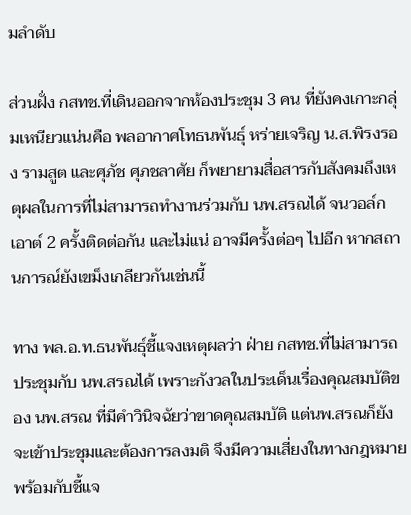มลำดับ

ส่วนฝั่ง กสทช.ที่เดินออกจากห้องประชุม 3 คน ที่ยังคงเกาะกลุ่มเหนียวแน่นคือ พลอากาศโทธนพันธุ์ หร่ายเจริญ น.ส.พิรงรอง รามสูต และศุภัช ศุภชลาศัย ก็พยายามสื่อสารกับสังคมถึงเหตุผลในการที่ไม่สามารถทำงานร่วมกับ นพ.สรณได้ จนวอล์กเอาต์ 2 ครั้งติดต่อกัน และไม่แน่ อาจมีครั้งต่อๆ ไปอีก หากสถานการณ์ยังเขม็งเกลียวกันเช่นนี้

ทาง พล.อ.ท.ธนพันธุ์ชี้แจงเหตุผลว่า ฝ่าย กสทช.ที่ไม่สามารถประชุมกับ นพ.สรณได้ เพราะกังวลในประเด็นเรื่องคุณสมบัติของ นพ.สรณ ที่มีคำวินิจฉัยว่าขาดคุณสมบัติ แต่นพ.สรณก็ยังจะเข้าประชุมและต้องการลงมติ จึงมีความเสี่ยงในทางกฎหมาย พร้อมกับชี้แจ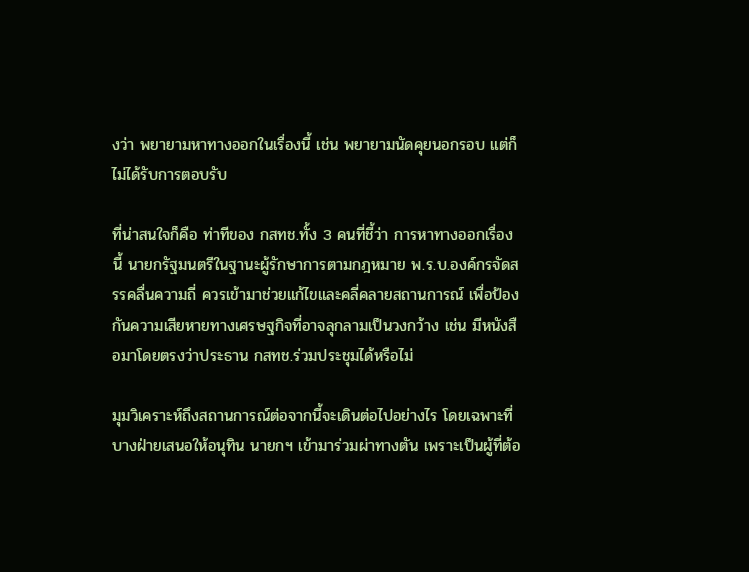งว่า พยายามหาทางออกในเรื่องนี้ เช่น พยายามนัดคุยนอกรอบ แต่ก็ไม่ได้รับการตอบรับ

ที่น่าสนใจก็คือ ท่าทีของ กสทช.ทั้ง 3 คนที่ชี้ว่า การหาทางออกเรื่องนี้ นายกรัฐมนตรีในฐานะผู้รักษาการตามกฎหมาย พ.ร.บ.องค์กรจัดสรรคลื่นความถี่ ควรเข้ามาช่วยแก้ไขและคลี่คลายสถานการณ์ เพื่อป้องกันความเสียหายทางเศรษฐกิจที่อาจลุกลามเป็นวงกว้าง เช่น มีหนังสือมาโดยตรงว่าประธาน กสทช.ร่วมประชุมได้หรือไม่

มุมวิเคราะห์ถึงสถานการณ์ต่อจากนี้จะเดินต่อไปอย่างไร โดยเฉพาะที่บางฝ่ายเสนอให้อนุทิน นายกฯ เข้ามาร่วมผ่าทางตัน เพราะเป็นผู้ที่ต้อ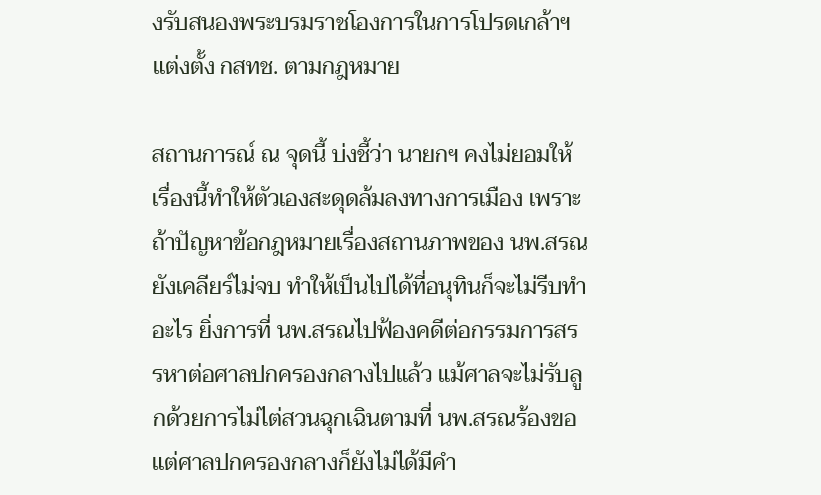งรับสนองพระบรมราชโองการในการโปรดเกล้าฯ แต่งตั้ง กสทช. ตามกฎหมาย

สถานการณ์ ณ จุดนี้ บ่งชี้ว่า นายกฯ คงไม่ยอมให้เรื่องนี้ทำให้ตัวเองสะดุดล้มลงทางการเมือง เพราะถ้าปัญหาข้อกฎหมายเรื่องสถานภาพของ นพ.สรณยังเคลียร์ไม่จบ ทำให้เป็นไปได้ที่อนุทินก็จะไม่รีบทำอะไร ยิ่งการที่ นพ.สรณไปฟ้องคดีต่อกรรมการสรรหาต่อศาลปกครองกลางไปแล้ว แม้ศาลจะไม่รับลูกด้วยการไม่ไต่สวนฉุกเฉินตามที่ นพ.สรณร้องขอ แต่ศาลปกครองกลางก็ยังไม่ได้มีคำ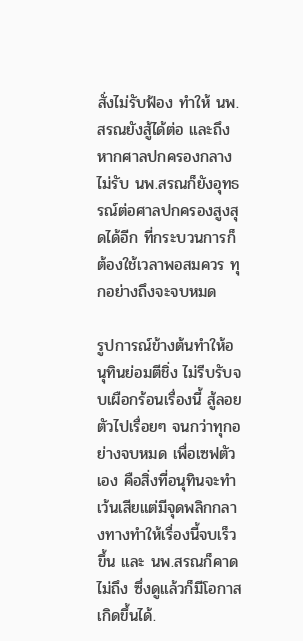สั่งไม่รับฟ้อง ทำให้ นพ.สรณยังสู้ได้ต่อ และถึงหากศาลปกครองกลางไม่รับ นพ.สรณก็ยังอุทธรณ์ต่อศาลปกครองสูงสุดได้อีก ที่กระบวนการก็ต้องใช้เวลาพอสมควร ทุกอย่างถึงจะจบหมด

รูปการณ์ข้างต้นทำให้อนุทินย่อมตีชิ่ง ไม่รีบรับจบเผือกร้อนเรื่องนี้ สู้ลอยตัวไปเรื่อยๆ จนกว่าทุกอย่างจบหมด เพื่อเซฟตัวเอง คือสิ่งที่อนุทินจะทำ เว้นเสียแต่มีจุดพลิกกลางทางทำให้เรื่องนี้จบเร็วขึ้น และ นพ.สรณก็คาดไม่ถึง ซึ่งดูแล้วก็มีโอกาสเกิดขึ้นได้.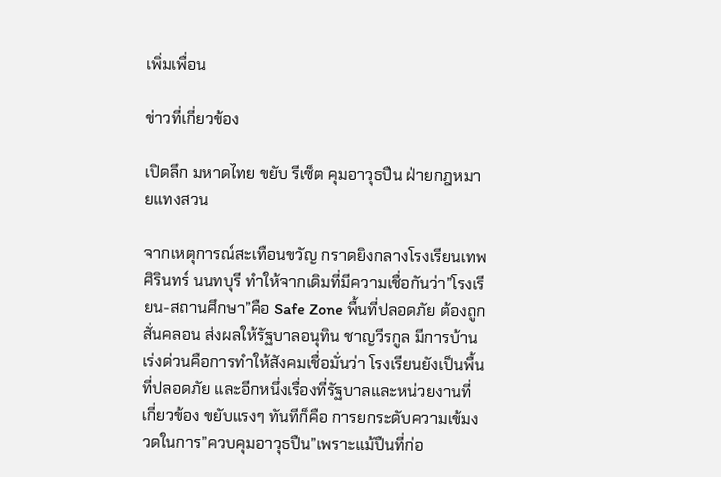เพิ่มเพื่อน

ข่าวที่เกี่ยวข้อง

เปิดลึก มหาดไทย ขยับ รีเซ็ต คุมอาวุธปืน ฝ่ายกฎหมายแทงสวน

จากเหตุการณ์สะเทือนขวัญ กราดยิงกลางโรงเรียนเทพศิรินทร์ นนทบุรี ทำให้จากเดิมที่มีความเชื่อกันว่า”โรงเรียน-สถานศึกษา”คือ Safe Zone พื้นที่ปลอดภัย ต้องถูกสั่นคลอน ส่งผลให้รัฐบาลอนุทิน ชาญวีรกูล มีการบ้านเร่งด่วนคือการทำให้สังคมเชื่อมั่นว่า โรงเรียนยังเป็นพื้นที่ปลอดภัย และอีกหนึ่งเรื่องที่รัฐบาลและหน่วยงานที่เกี่ยวข้อง ขยับแรงๆ ทันทีก็คือ การยกระดับความเข้มงวดในการ”ควบคุมอาวุธปืน”เพราะแม้ปืนที่ก่อ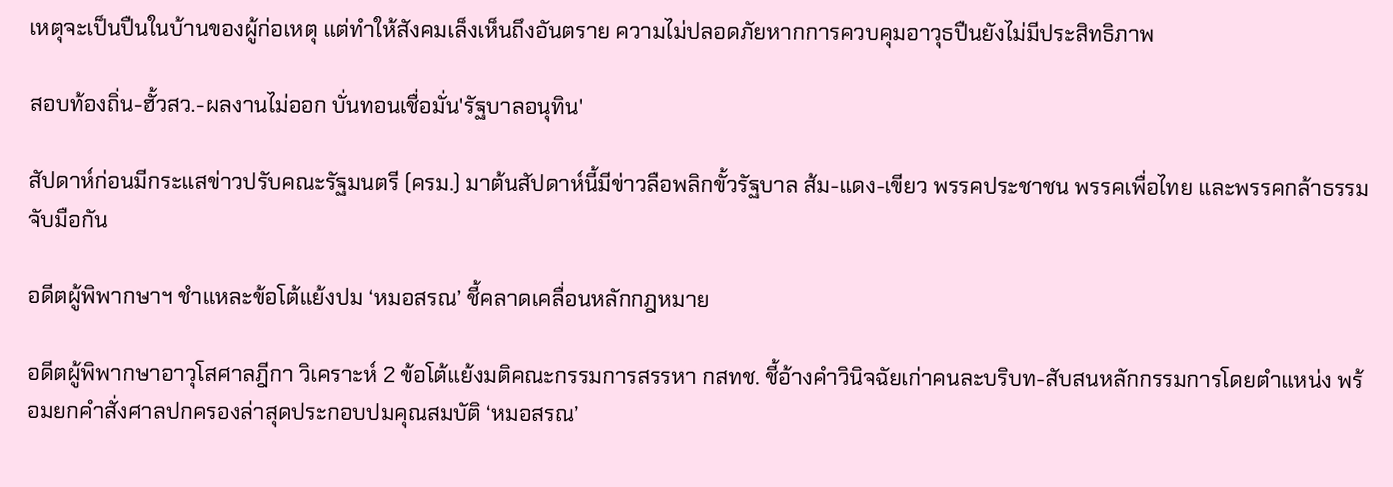เหตุจะเป็นปืนในบ้านของผู้ก่อเหตุ แต่ทำให้สังคมเล็งเห็นถึงอันตราย ความไม่ปลอดภัยหากการควบคุมอาวุธปืนยังไม่มีประสิทธิภาพ

สอบท้องถิ่น-ฮั้วสว.-ผลงานไม่ออก บั่นทอนเชื่อมั่น'รัฐบาลอนุทิน'

สัปดาห์ก่อนมีกระแสข่าวปรับคณะรัฐมนตรี (ครม.) มาต้นสัปดาห์นี้มีข่าวลือพลิกขั้วรัฐบาล ส้ม-แดง-เขียว พรรคประชาชน พรรคเพื่อไทย และพรรคกล้าธรรม จับมือกัน

อดีตผู้พิพากษาฯ ชำแหละข้อโต้แย้งปม ‘หมอสรณ’ ชี้คลาดเคลื่อนหลักกฎหมาย

อดีตผู้พิพากษาอาวุโสศาลฎีกา วิเคราะห์ 2 ข้อโต้แย้งมติคณะกรรมการสรรหา กสทช. ชี้อ้างคำวินิจฉัยเก่าคนละบริบท-สับสนหลักกรรมการโดยตำแหน่ง พร้อมยกคำสั่งศาลปกครองล่าสุดประกอบปมคุณสมบัติ ‘หมอสรณ’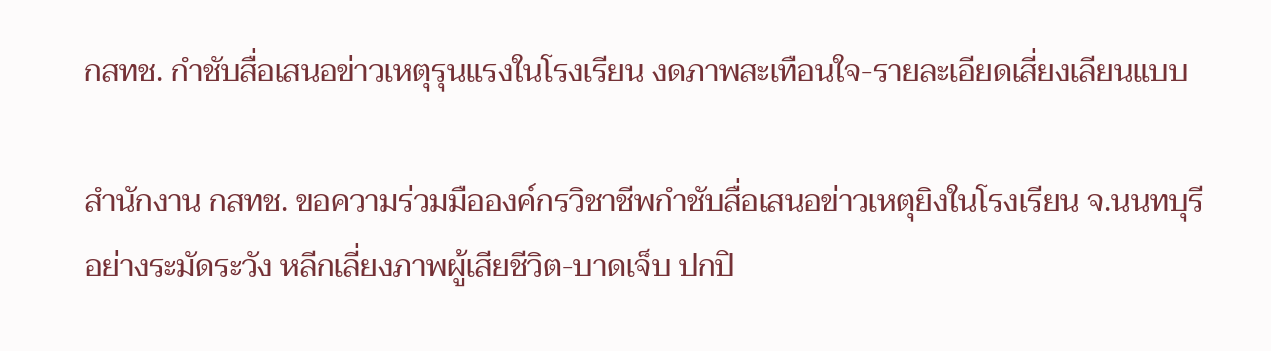กสทช. กำชับสื่อเสนอข่าวเหตุรุนแรงในโรงเรียน งดภาพสะเทือนใจ-รายละเอียดเสี่ยงเลียนแบบ

สำนักงาน กสทช. ขอความร่วมมือองค์กรวิชาชีพกำชับสื่อเสนอข่าวเหตุยิงในโรงเรียน จ.นนทบุรี อย่างระมัดระวัง หลีกเลี่ยงภาพผู้เสียชีวิต-บาดเจ็บ ปกปิ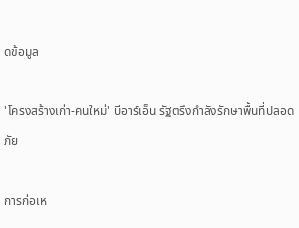ดข้อมูล

'โครงสร้างเก่า-คนใหม่' บีอาร์เอ็น รัฐตรึงกำลังรักษาพื้นที่ปลอดภัย

การก่อเห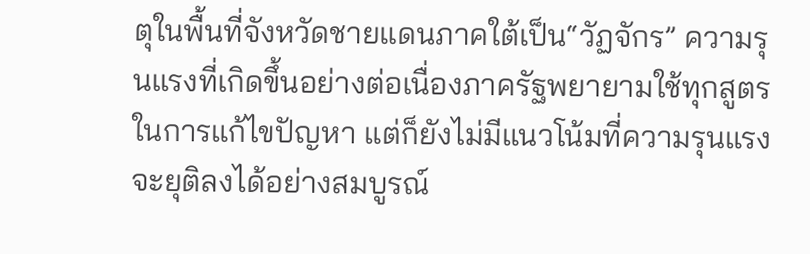ตุในพื้นที่จังหวัดชายแดนภาคใต้เป็น“วัฏจักร” ความรุนแรงที่เกิดขึ้นอย่างต่อเนื่องภาครัฐพยายามใช้ทุกสูตรในการแก้ไขปัญหา แต่ก็ยังไม่มีแนวโน้มที่ความรุนแรงจะยุติลงได้อย่างสมบูรณ์